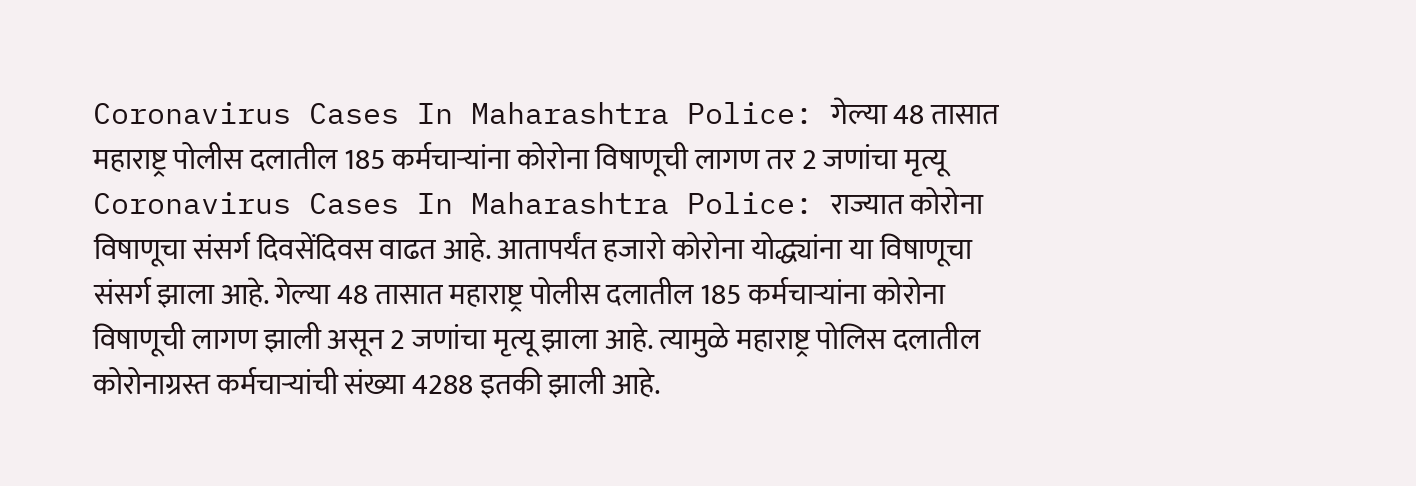Coronavirus Cases In Maharashtra Police: गेल्या 48 तासात महाराष्ट्र पोलीस दलातील 185 कर्मचाऱ्यांना कोरोना विषाणूची लागण तर 2 जणांचा मृत्यू
Coronavirus Cases In Maharashtra Police: राज्यात कोरोना विषाणूचा संसर्ग दिवसेंदिवस वाढत आहे. आतापर्यंत हजारो कोरोना योद्ध्यांना या विषाणूचा संसर्ग झाला आहे. गेल्या 48 तासात महाराष्ट्र पोलीस दलातील 185 कर्मचाऱ्यांना कोरोना विषाणूची लागण झाली असून 2 जणांचा मृत्यू झाला आहे. त्यामुळे महाराष्ट्र पोलिस दलातील कोरोनाग्रस्त कर्मचाऱ्यांची संख्या 4288 इतकी झाली आहे.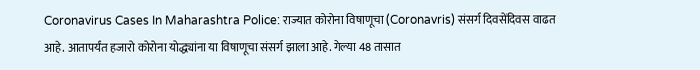Coronavirus Cases In Maharashtra Police: राज्यात कोरोना विषाणूचा (Coronavris) संसर्ग दिवसेंदिवस वाढत आहे. आतापर्यंत हजारो कोरोना योद्ध्यांना या विषाणूचा संसर्ग झाला आहे. गेल्या 48 तासात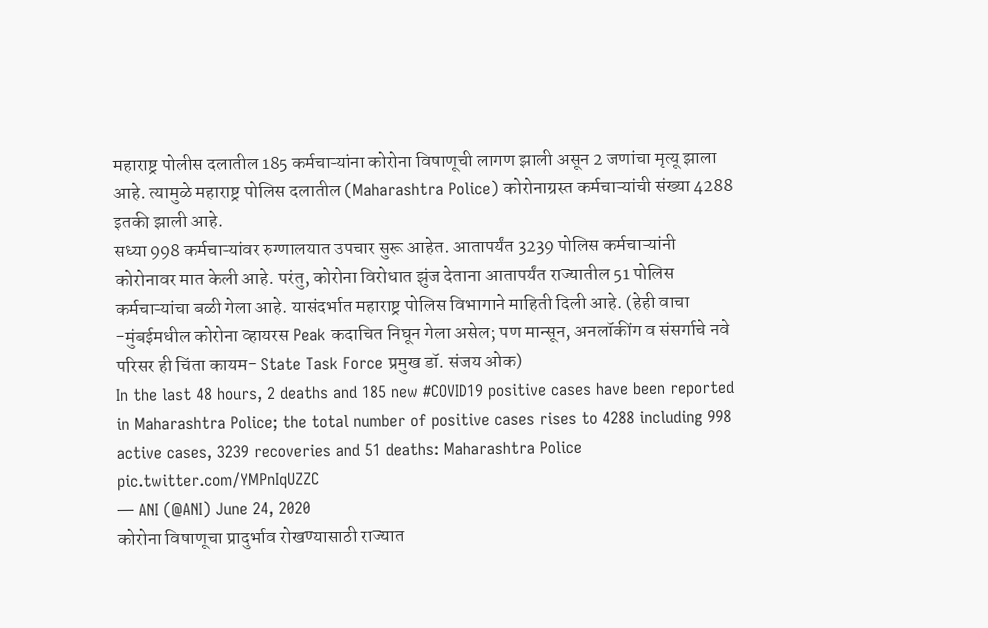महाराष्ट्र पोलीस दलातील 185 कर्मचाऱ्यांना कोरोना विषाणूची लागण झाली असून 2 जणांचा मृत्यू झाला आहे. त्यामुळे महाराष्ट्र पोलिस दलातील (Maharashtra Police) कोरोनाग्रस्त कर्मचाऱ्यांची संख्या 4288 इतकी झाली आहे.
सध्या 998 कर्मचाऱ्यांवर रुग्णालयात उपचार सुरू आहेत. आतापर्यंत 3239 पोलिस कर्मचाऱ्यांनी कोरोनावर मात केली आहे. परंतु, कोरोना विरोधात झुंज देताना आतापर्यंत राज्यातील 51 पोलिस कर्मचाऱ्यांचा बळी गेला आहे. यासंदर्भात महाराष्ट्र पोलिस विभागाने माहिती दिली आहे. (हेही वाचा -मुंबईमधील कोरोना व्हायरस Peak कदाचित निघून गेला असेल; पण मान्सून, अनलॉकींग व संसर्गाचे नवे परिसर ही चिंता कायम- State Task Force प्रमुख डॉ. संजय ओक)
In the last 48 hours, 2 deaths and 185 new #COVID19 positive cases have been reported in Maharashtra Police; the total number of positive cases rises to 4288 including 998 active cases, 3239 recoveries and 51 deaths: Maharashtra Police pic.twitter.com/YMPnIqUZZC
— ANI (@ANI) June 24, 2020
कोरोना विषाणूचा प्रादुर्भाव रोखण्यासाठी राज्यात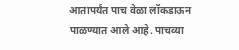आतापर्यंत पाच वेळा लॉकडाऊन पाळण्यात आले आहे. पाचव्या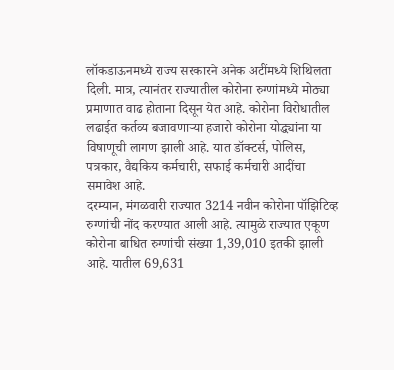लॉकडाऊनमध्ये राज्य सरकारने अनेक अटींमध्ये शिथिलता दिली. मात्र, त्यानंतर राज्यातील कोरोना रुग्णांमध्ये मोठ्या प्रमाणात वाढ होताना दिसून येत आहे. कोरोना विरोधातील लढाईत कर्तव्य बजावणाऱ्या हजारो कोरोना योद्ध्यांना या विषाणूची लागण झाली आहे. यात डॉक्टर्स, पोलिस, पत्रकार, वैद्यकिय कर्मचारी, सफाई कर्मचारी आदींचा समावेश आहे.
दरम्यान, मंगळवारी राज्यात 3214 नवीन कोरोना पॉझिटिव्ह रुग्णांची नोंद करण्यात आली आहे. त्यामुळे राज्यात एकूण कोरोना बाधित रुग्णांची संख्या 1,39,010 इतकी झाली आहे. यातील 69,631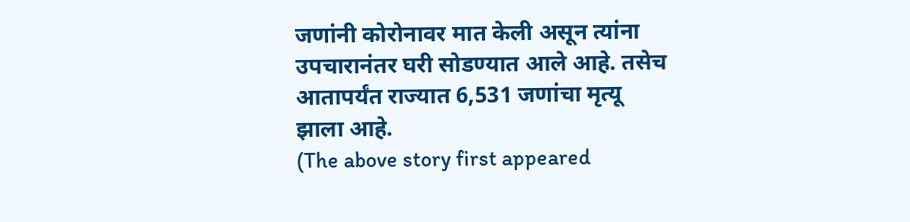जणांनी कोरोनावर मात केली असून त्यांना उपचारानंतर घरी सोडण्यात आले आहे. तसेच आतापर्यंत राज्यात 6,531 जणांचा मृत्यू झाला आहे.
(The above story first appeared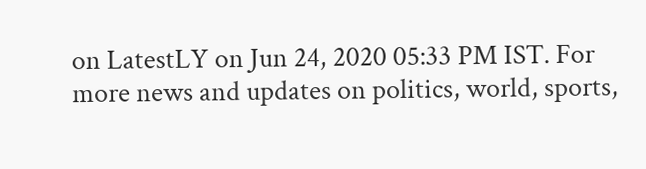on LatestLY on Jun 24, 2020 05:33 PM IST. For more news and updates on politics, world, sports,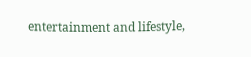entertainment and lifestyle,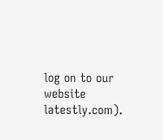log on to our website latestly.com).